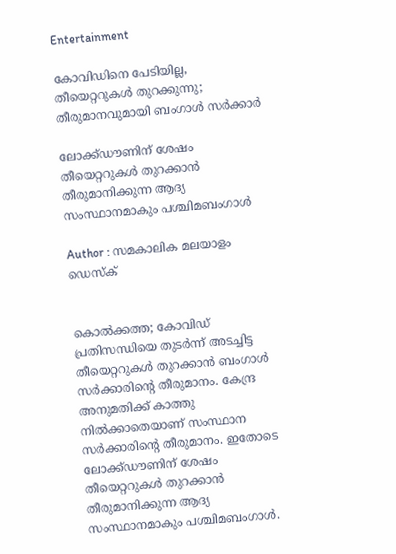Entertainment

കോവിഡിനെ പേടിയില്ല, തീയെറ്ററുകൾ തുറക്കുന്നു; തീരുമാനവുമായി ബംഗാൾ സർക്കാർ

ലോക്ക്ഡൗണിന് ശേഷം തീയെറ്ററുകൾ തുറക്കാൻ തീരുമാനിക്കുന്ന ആദ്യ സംസ്ഥാനമാകും പശ്ചിമബംഗാൾ

Author : സമകാലിക മലയാളം ഡെസ്ക്


കൊൽക്കത്ത; കോവിഡ് പ്രതിസന്ധിയെ തുടർന്ന് അടച്ചിട്ട തീയെറ്ററുകൾ തുറക്കാൻ ബംഗാൾ സർക്കാരിന്റെ തീരുമാനം. കേന്ദ്ര അനുമതിക്ക് കാത്തു നിൽക്കാതെയാണ് സംസ്ഥാന സർക്കാരിന്റെ തീരുമാനം. ഇതോടെ ലോക്ക്ഡൗണിന് ശേഷം തീയെറ്ററുകൾ തുറക്കാൻ തീരുമാനിക്കുന്ന ആദ്യ സംസ്ഥാനമാകും പശ്ചിമബംഗാൾ.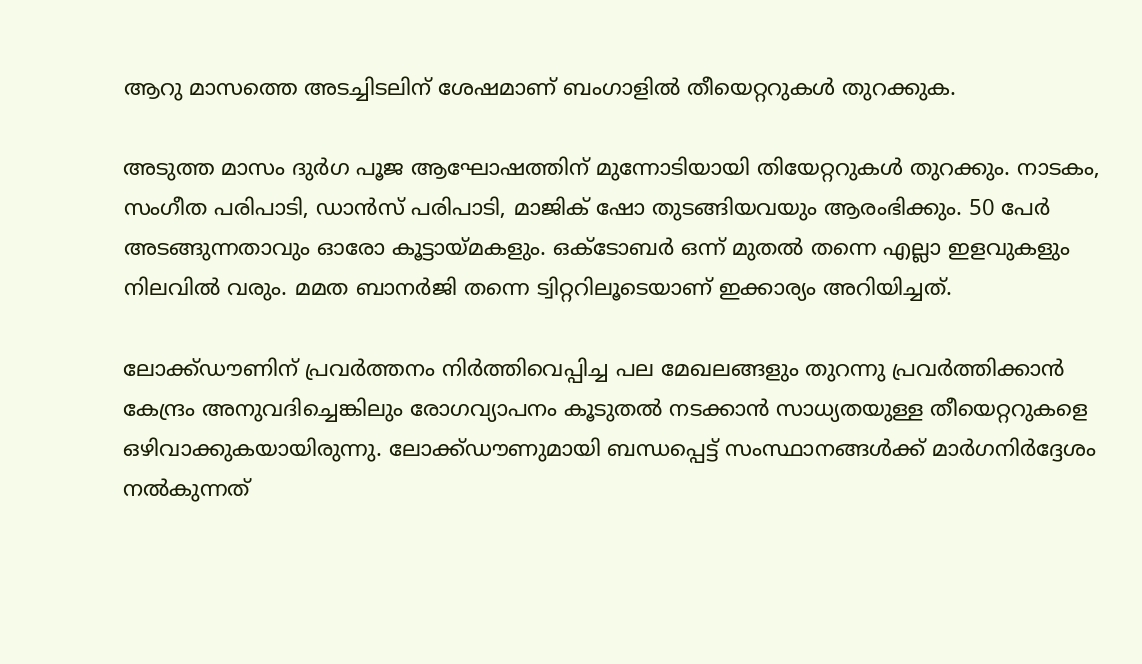ആറു മാസത്തെ അടച്ചിടലിന് ശേഷമാണ് ബംഗാളിൽ തീയെറ്ററുകൾ തുറക്കുക.

അടുത്ത മാസം ദുര്‍ഗ പൂജ ആഘോഷത്തിന് മുന്നോടിയായി തിയേറ്ററുകള്‍ തുറക്കും. നാടകം, സംഗീത പരിപാടി, ഡാന്‍സ് പരിപാടി, മാജിക് ഷോ തുടങ്ങിയവയും ആരംഭിക്കും. 50 പേര്‍ അടങ്ങുന്നതാവും ഓരോ കൂട്ടായ്മകളും. ഒക്ടോബര്‍ ഒന്ന് മുതല്‍ തന്നെ എല്ലാ ഇളവുകളും നിലവില്‍ വരും. മമത ബാനര്‍ജി തന്നെ ട്വിറ്ററിലൂടെയാണ് ഇക്കാര്യം അറിയിച്ചത്.

ലോക്ക്ഡൗണിന് പ്രവർത്തനം നിർത്തിവെപ്പിച്ച പല മേഖലങ്ങളും തുറന്നു പ്രവർത്തിക്കാൻ കേന്ദ്രം അനുവദിച്ചെങ്കിലും രോഗവ്യാപനം കൂടുതൽ നടക്കാൻ സാധ്യതയുള്ള തീയെറ്ററുകളെ ഒഴിവാക്കുകയായിരുന്നു. ലോക്ക്ഡൗണുമായി ബന്ധപ്പെട്ട് സംസ്ഥാനങ്ങള്‍ക്ക് മാര്‍ഗനിര്‍ദ്ദേശം നല്‍കുന്നത്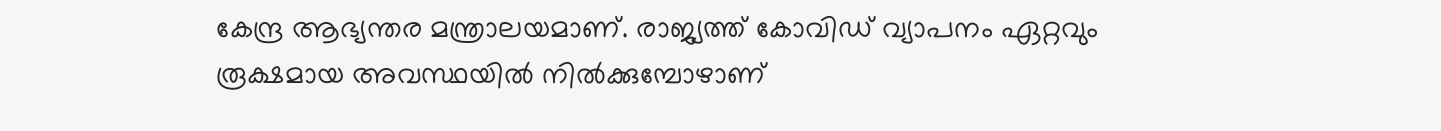കേന്ദ്ര ആഭ്യന്തര മന്ത്രാലയമാണ്. രാജ്യത്ത് കോവിഡ് വ്യാപനം ഏറ്റവും രൂക്ഷമായ അവസ്ഥയിൽ നിൽക്കുമ്പോഴാണ്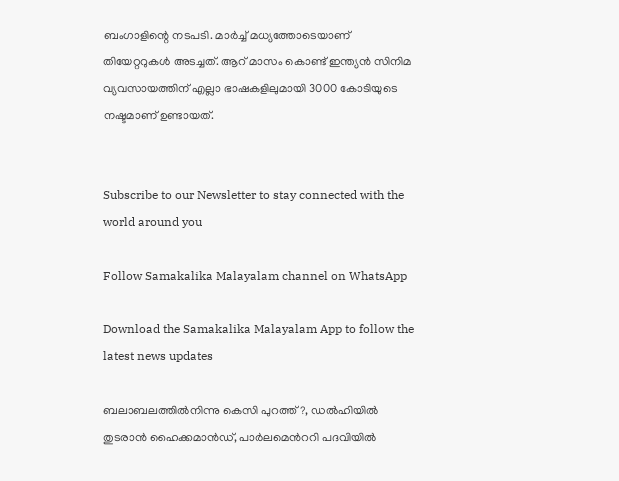ബംഗാളിന്റെ നടപടി. മാര്‍ച്ച് മധ്യത്തോടെയാണ് തിയേറ്ററുകള്‍ അടച്ചത്. ആറ് മാസം കൊണ്ട് ഇന്ത്യന്‍ സിനിമ വ്യവസായത്തിന് എല്ലാ ഭാഷകളിലുമായി 3000 കോടിയുടെ നഷ്ടമാണ് ഉണ്ടായത്.


Subscribe to our Newsletter to stay connected with the world around you

Follow Samakalika Malayalam channel on WhatsApp

Download the Samakalika Malayalam App to follow the latest news updates

ബലാബലത്തില്‍നിന്നു കെസി പുറത്ത്?, ഡല്‍ഹിയില്‍ തുടരാന്‍ ഹൈക്കമാന്‍ഡ്, പാര്‍ലമെന്‍ററി പദവിയില്‍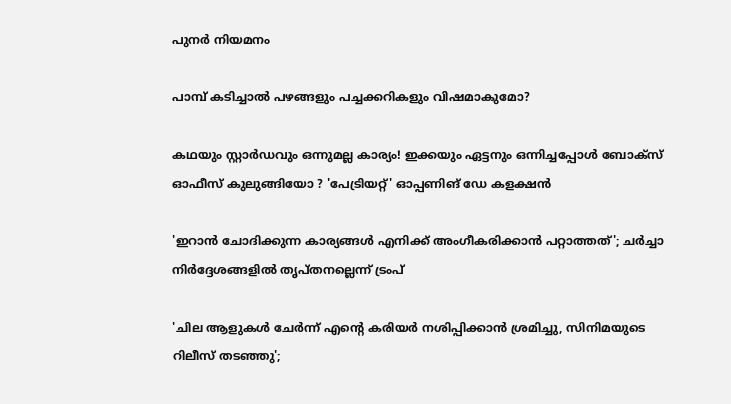പുനര്‍ നിയമനം

പാമ്പ് കടിച്ചാല്‍ പഴങ്ങളും പച്ചക്കറികളും വിഷമാകുമോ?

കഥയും സ്റ്റാർഡവും ഒന്നുമല്ല കാര്യം! ഇക്കയും ഏട്ടനും ഒന്നിച്ചപ്പോൾ ബോക്സ് ഓഫീസ് കുലുങ്ങിയോ ? 'പേട്രിയറ്റ്' ഓപ്പണിങ് ഡേ കളക്ഷൻ

'ഇറാന്‍ ചോദിക്കുന്ന കാര്യങ്ങള്‍ എനിക്ക് അംഗീകരിക്കാന്‍ പറ്റാത്തത്'; ചര്‍ച്ചാ നിര്‍ദ്ദേശങ്ങളില്‍ തൃപ്തനല്ലെന്ന് ട്രംപ്

'ചില ആളുകൾ ചേർന്ന് എന്റെ കരിയർ നശിപ്പിക്കാൻ ശ്രമിച്ചു, സിനിമയുടെ റിലീസ് തടഞ്ഞു';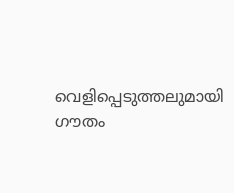വെളിപ്പെടുത്തലുമായി ഗൗതം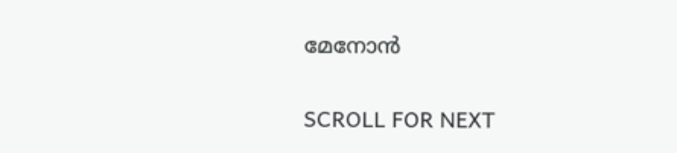മേനോൻ

SCROLL FOR NEXT